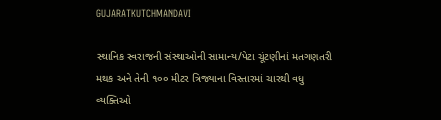GUJARATKUTCHMANDAVI

સ્થાનિક સ્વરાજની સંસ્થાઓની સામાન્ય/પેટા ચૂંટણીનાં મતગણતરી મથક અને તેની ૧૦૦ મીટર ત્રિજ્યાના વિસ્તારમાં ચારથી વધુ વ્યક્તિઓ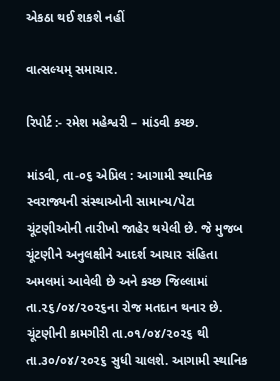એકઠા થઈ શકશે નહીં

વાત્સલ્યમ્ સમાચાર.

રિપોર્ટ :- રમેશ મહેશ્વરી – માંડવી કચ્છ.

માંડવી, તા-૦૬ એપ્રિલ : આગામી સ્થાનિક સ્વરાજ્યની સંસ્થાઓની સામાન્ય/પેટા ચૂંટણીઓની તારીખો જાહેર થયેલી છે. જે મુજબ ચૂંટણીને અનુલક્ષીને આદર્શ આચાર સંહિતા અમલમાં આવેલી છે અને કચ્છ જિલ્લામાં તા.૨૬/૦૪/૨૦૨૬ના રોજ મતદાન થનાર છે. ચૂંટણીની કામગીરી તા.૦૧/૦૪/૨૦૨૬ થી તા.૩૦/૦૪/૨૦૨૬ સુધી ચાલશે. આગામી સ્થાનિક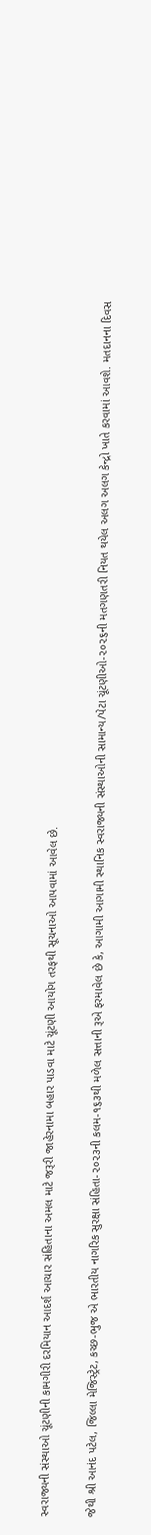સ્વરાજ્યની સંસ્થાઓ ચૂંટણીની કામગીરી દરમિયાન આદર્શ આચાર સંહિતાના અમલ માટે જરૂરી જાહેરનામા બહાર પાડવા માટે ચૂંટણી આયોગ તરફથી સૂચનાઓ આપવામાં આવેલ છે.

જેથી શ્રી આનંદ પટેલ, જિલ્લા મેજિસ્ટ્રેટ, કચ્છ-ભુજ એ ભારતીય નાગરિક સુરક્ષા સંહિતા-૨૦૨૩ની કલમ-૧૬૩થી મળેલ સત્તાની રૂએ ફરમાવેલ છે કે, આગામી આગામી સ્થાનિક સ્વરાજ્યની સંસ્થાઓની સામાન્ય/પેટા ચૂંટણીઓ-૨૦૨૬ની મતગણતરી નિયત થયેલ અલગ અલગ કેન્દ્રો ખાતે કરવામાં આવશે. મતદાનના દિવસ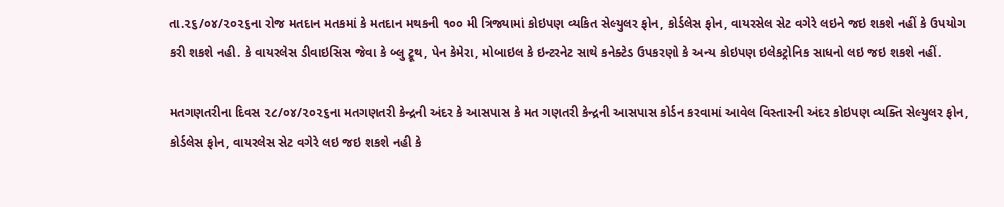તા.૨૬/૦૪/૨૦૨૬ના રોજ મતદાન મતકમાં કે મતદાન મથકની ૧૦૦ મી ત્રિજ્યામાં કોઇપણ વ્યકિત સેલ્યુલર ફોન, કોર્ડલેસ ફોન, વાયરસેલ સેટ વગેરે લઇને જઇ શકશે નહીં કે ઉપયોગ કરી શકશે નહી. કે વાયરલેસ ડીવાઇસિસ જેવા કે બ્લુ ટ્રૂથ, પેન કેમેરા, મોબાઇલ કે ઇન્ટરનેટ સાથે કનેક્ટેડ ઉપકરણો કે અન્ય કોઇપણ ઇલેકટ્રોનિક સાધનો લઇ જઇ શકશે નહીં.

મતગણતરીના દિવસ ૨૮/૦૪/૨૦૨૬ના મતગણતરી કેન્દ્રની અંદર કે આસપાસ કે મત ગણતરી કેન્દ્રની આસપાસ કોર્ડન કરવામાં આવેલ વિસ્તારની અંદર કોઇપણ વ્યક્તિ સેલ્યુલર ફોન, કોર્ડલેસ ફોન, વાયરલેસ સેટ વગેરે લઇ જઇ શકશે નહી કે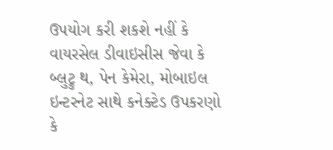ઉપયોગ કરી શકશે નહીં કે વાયરસેલ ડીવાઇસીસ જેવા કે બ્લુટ્રુ થ, પેન કેમેરા, મોબાઇલ ઇન્ટરનેટ સાથે કનેક્ટેડ ઉપકરણો કે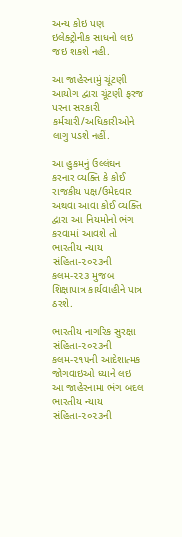અન્ય કોઇ પણ ઇલેક્ટ્રોનીક સાધનો લઇ જઇ શકશે નહી.

આ જાહેરનામું ચૂંટણી આયોગ દ્વારા ચૂંટણી ફરજ પરના સરકારી કર્મચારી/અધિકારીઓને લાગુ પડશે નહીં.

આ હુકમનું ઉલ્લંઘન કરનાર વ્યક્તિ કે કોઈ રાજકીય પક્ષ/ઉમેદવાર અથવા આવા કોઈ વ્યક્તિ દ્વારા આ નિયમોનો ભંગ કરવામાં આવશે તો ભારતીય ન્યાય સંહિતા-૨૦૨૩ની કલમ-૨૨૩ મુજબ શિક્ષાપાત્ર કાર્યવાહીને પાત્ર ઠરશે.

ભારતીય નાગરિક સુરક્ષા સંહિતા-૨૦૨૩ની કલમ-૨૧૫ની આદેશાત્મક જોગવાઇઓ ધ્યાને લઇ આ જાહેરનામા ભંગ બદલ ભારતીય ન્યાય સંહિતા-૨૦૨૩ની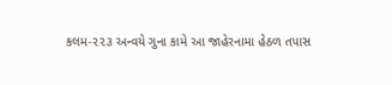કલમ-૨૨૩ અન્વયે ગુના કામે આ જાહેરનામા હેઠળ તપાસ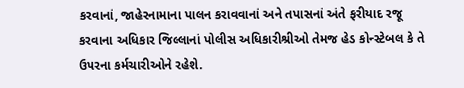કરવાનાં, જાહેરનામાના પાલન કરાવવાનાં અને તપાસનાં અંતે ફરીયાદ રજૂ કરવાના અધિકાર જિલ્લાનાં પોલીસ અધિકારીશ્રીઓ તેમજ હેડ કોન્સ્ટેબલ કે તે ઉ૫રના કર્મચારીઓને રહેશે.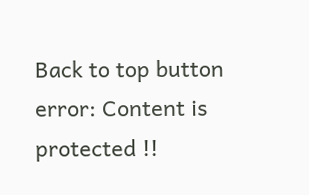Back to top button
error: Content is protected !!